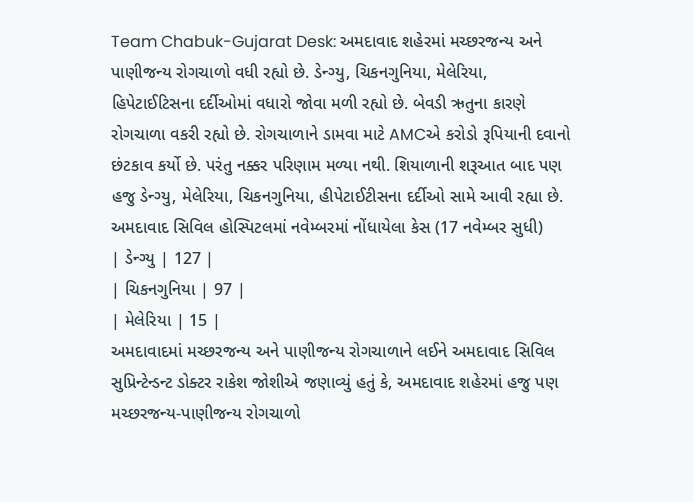Team Chabuk-Gujarat Desk: અમદાવાદ શહેરમાં મચ્છરજન્ય અને પાણીજન્ય રોગચાળો વધી રહ્યો છે. ડેન્ગ્યુ, ચિકનગુનિયા, મેલેરિયા, હિપેટાઈટિસના દર્દીઓમાં વધારો જોવા મળી રહ્યો છે. બેવડી ઋતુના કારણે રોગચાળા વકરી રહ્યો છે. રોગચાળાને ડામવા માટે AMCએ કરોડો રૂપિયાની દવાનો છંટકાવ કર્યો છે. પરંતુ નક્કર પરિણામ મળ્યા નથી. શિયાળાની શરૂઆત બાદ પણ હજુ ડેન્ગ્યુ, મેલેરિયા, ચિકનગુનિયા, હીપેટાઈટીસના દર્દીઓ સામે આવી રહ્યા છે.
અમદાવાદ સિવિલ હોસ્પિટલમાં નવેમ્બરમાં નોંધાયેલા કેસ (17 નવેમ્બર સુધી)
| ડેન્ગ્યુ | 127 |
| ચિકનગુનિયા | 97 |
| મેલેરિયા | 15 |
અમદાવાદમાં મચ્છરજન્ય અને પાણીજન્ય રોગચાળાને લઈને અમદાવાદ સિવિલ સુપ્રિન્ટેન્ડન્ટ ડોક્ટર રાકેશ જોશીએ જણાવ્યું હતું કે, અમદાવાદ શહેરમાં હજુ પણ મચ્છરજન્ય-પાણીજન્ય રોગચાળો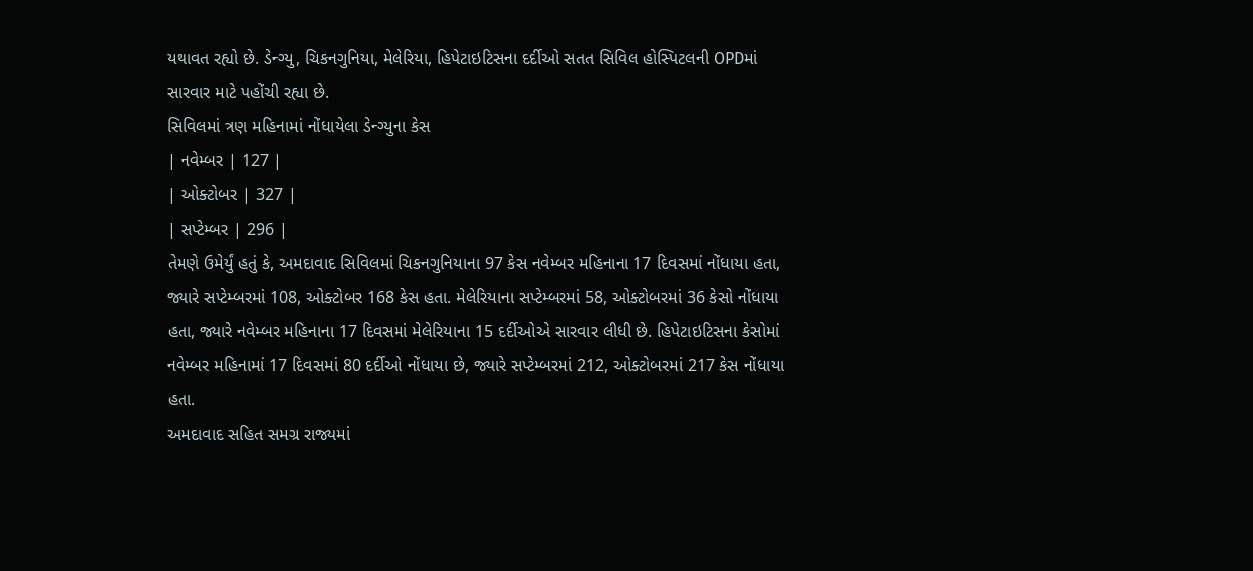યથાવત રહ્યો છે. ડેન્ગ્યુ, ચિકનગુનિયા, મેલેરિયા, હિપેટાઇટિસના દર્દીઓ સતત સિવિલ હોસ્પિટલની OPDમાં સારવાર માટે પહોંચી રહ્યા છે.
સિવિલમાં ત્રણ મહિનામાં નોંધાયેલા ડેન્ગ્યુના કેસ
| નવેમ્બર | 127 |
| ઓક્ટોબર | 327 |
| સપ્ટેમ્બર | 296 |
તેમણે ઉમેર્યું હતું કે, અમદાવાદ સિવિલમાં ચિકનગુનિયાના 97 કેસ નવેમ્બર મહિનાના 17 દિવસમાં નોંધાયા હતા, જ્યારે સપ્ટેમ્બરમાં 108, ઓક્ટોબર 168 કેસ હતા. મેલેરિયાના સપ્ટેમ્બરમાં 58, ઓક્ટોબરમાં 36 કેસો નોંધાયા હતા, જ્યારે નવેમ્બર મહિનાના 17 દિવસમાં મેલેરિયાના 15 દર્દીઓએ સારવાર લીધી છે. હિપેટાઇટિસના કેસોમાં નવેમ્બર મહિનામાં 17 દિવસમાં 80 દર્દીઓ નોંધાયા છે, જ્યારે સપ્ટેમ્બરમાં 212, ઓક્ટોબરમાં 217 કેસ નોંધાયા હતા.
અમદાવાદ સહિત સમગ્ર રાજ્યમાં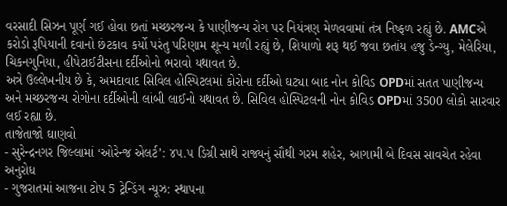વરસાદી સિઝન પૂર્ણ ગઈ હોવા છતાં મચ્છરજન્ય કે પાણીજન્ય રોગ પર નિયંત્રણ મેળવવામાં તંત્ર નિષ્ફળ રહ્યું છે. AMCએ કરોડો રૂપિયાની દવાનો છંટકાવ કર્યો પરંતુ પરિણામ શૂન્ય મળી રહ્યું છે, શિયાળો શરૂ થઈ જવા છતાંય હજુ ડેન્ગ્યુ, મેલેરિયા, ચિકનગુનિયા, હીપેટાઈટીસના દર્દીઓનો ભરાવો યથાવત છે.
અત્રે ઉલ્લેખનીય છે કે, અમદાવાદ સિવિલ હોસ્પિટલમાં કોરોના દર્દીઓ ઘટ્યા બાદ નોન કોવિડ OPDમાં સતત પાણીજન્ય અને મચ્છરજન્ય રોગોના દર્દીઓની લાંબી લાઈનો યથાવત છે. સિવિલ હોસ્પિટલની નોન કોવિડ OPDમાં 3500 લોકો સારવાર લઈ રહ્યા છે.
તાજેતાજો ઘાણવો
- સુરેન્દ્રનગર જિલ્લામાં ‘ઓરેન્જ એલર્ટ’: ૪૫.૫ ડિગ્રી સાથે રાજ્યનું સૌથી ગરમ શહેર, આગામી બે દિવસ સાવચેત રહેવા અનુરોધ
- ગુજરાતમાં આજના ટોપ 5 ટ્રેન્ડિંગ ન્યૂઝ: સ્થાપના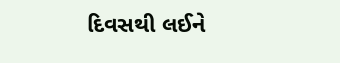દિવસથી લઈને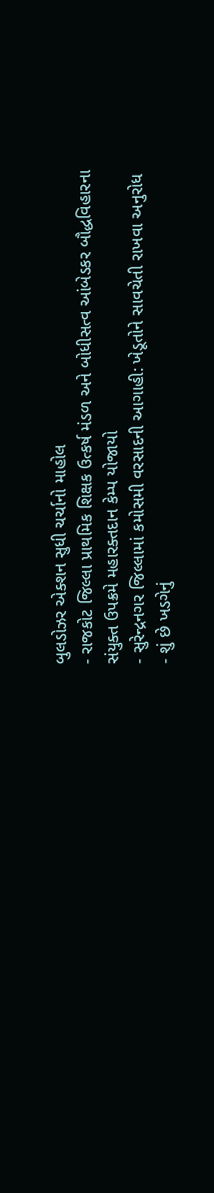બુલડોઝર એક્શન સુધી ચર્ચાનો માહોલ
- રાજકોટ જિલ્લા પ્રાથમિક શિક્ષક ઉત્કર્ષ મંડળ અને બોધીસત્વ આંબેડકર બૌદ્ધવિહારના સંયુક્ત ઉપક્રમે મહારક્તદાન કેમ્પ યોજાયો
- સુરેન્દ્રનગર જિલ્લામાં કમોસમી વરસાદની આગાહી: ખેડૂતોને સાવચેતી રાખવા અનુરોધ
- શું છે ખડગેનું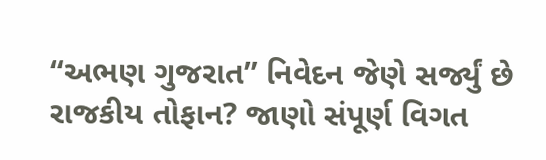“અભણ ગુજરાત” નિવેદન જેણે સર્જ્યું છે રાજકીય તોફાન? જાણો સંપૂર્ણ વિગત